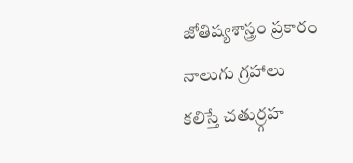జోతిష్యశాస్త్రం ప్రకారం నాలుగు గ్రహాలు కలిస్తే చతుర్ర్గహ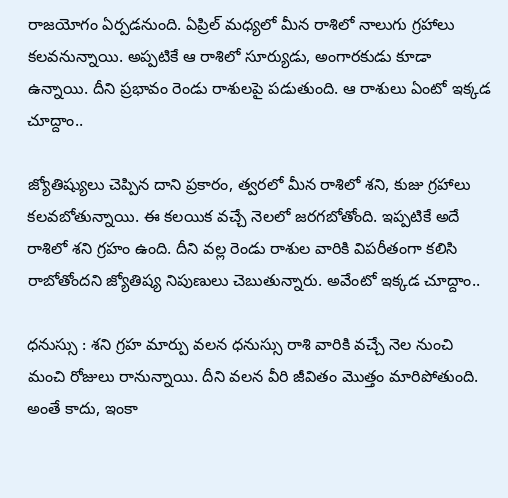రాజయోగం ఏర్పడనుంది. ఏప్రిల్ మధ్యలో మీన రాశిలో నాలుగు గ్రహాలు కలవనున్నాయి. అప్పటికే ఆ రాశిలో సూర్యుడు, అంగారకుడు కూడా ఉన్నాయి. దీని ప్రభావం రెండు రాశులపై పడుతుంది. ఆ రాశులు ఏంటో ఇక్కడ చూద్దాం..

జ్యోతిష్యులు చెప్పిన దాని ప్రకారం, త్వరలో మీన రాశిలో శని, కుజు గ్రహాలు కలవబోతున్నాయి. ఈ కలయిక వచ్చే నెలలో జరగబోతోంది. ఇప్పటికే అదే రాశిలో శని గ్రహం ఉంది. దీని వల్ల రెండు రాశుల వారికి విపరీతంగా కలిసి రాబోతోందని జ్యోతిష్య నిపుణులు చెబుతున్నారు. అవేంటో ఇక్కడ చూద్దాం..

ధనుస్సు : శని గ్రహ మార్పు వలన ధనుస్సు రాశి వారికి వచ్చే నెల నుంచి మంచి రోజులు రానున్నాయి. దీని వలన వీరి జీవితం మొత్తం మారిపోతుంది. అంతే కాదు, ఇంకా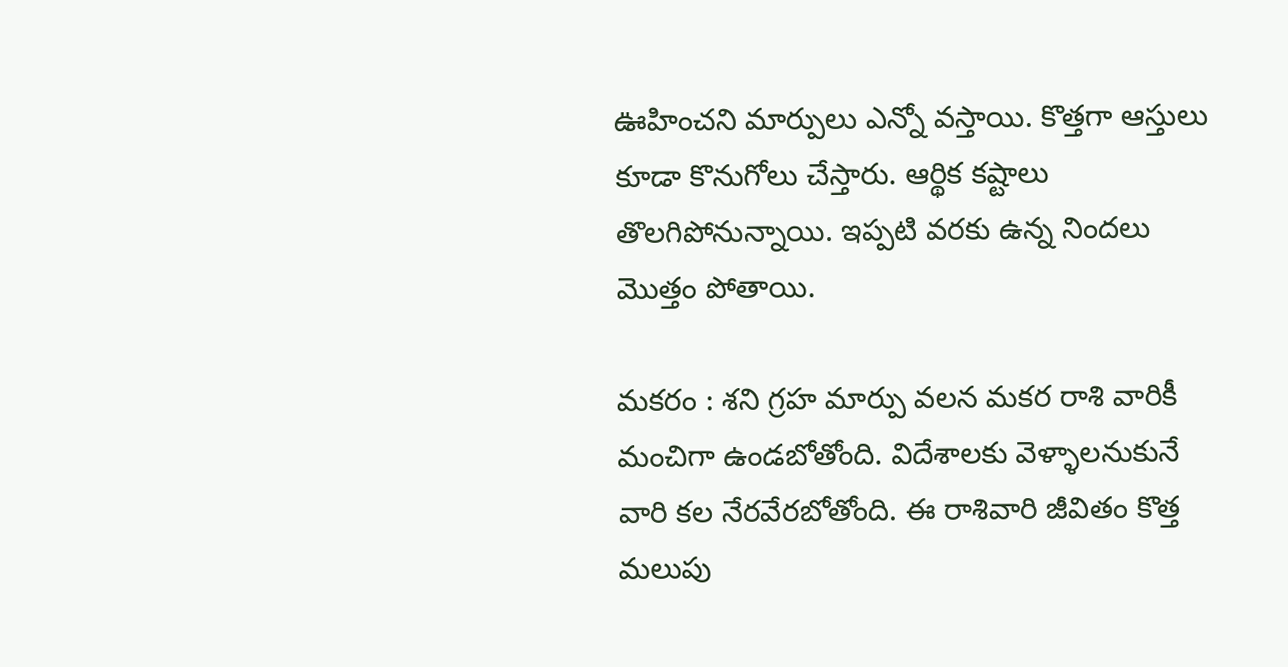ఊహించని మార్పులు ఎన్నో వస్తాయి. కొత్తగా ఆస్తులు కూడా కొనుగోలు చేస్తారు. ఆర్థిక కష్టాలు తొలగిపోనున్నాయి. ఇప్పటి వరకు ఉన్న నిందలు మొత్తం పోతాయి.

మకరం : శని గ్రహ మార్పు వలన మకర రాశి వారికీ మంచిగా ఉండబోతోంది. విదేశాలకు వెళ్ళాలనుకునే వారి కల నేరవేరబోతోంది. ఈ రాశివారి జీవితం కొత్త మలుపు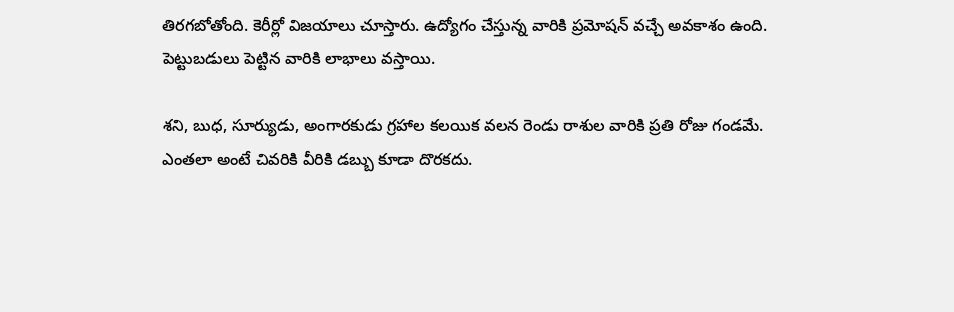తిరగబోతోంది. కెరీర్లో విజయాలు చూస్తారు. ఉద్యోగం చేస్తున్న వారికి ప్రమోషన్ వచ్చే అవకాశం ఉంది. పెట్టుబడులు పెట్టిన వారికి లాభాలు వస్తాయి.

శని, బుధ, సూర్యుడు, అంగారకుడు గ్రహాల కలయిక వలన రెండు రాశుల వారికి ప్రతి రోజు గండమే. ఎంతలా అంటే చివరికి వీరికి డబ్బు కూడా దొరకదు.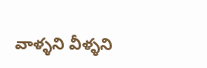వాళ్ళని వీళ్ళని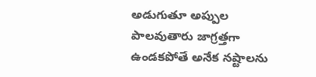అడుగుతూ అప్పుల పాలవుతారు జాగ్రత్తగా ఉండకపోతే అనేక నష్టాలను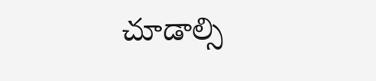చూడాల్సి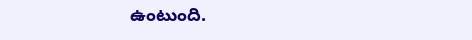ఉంటుంది.